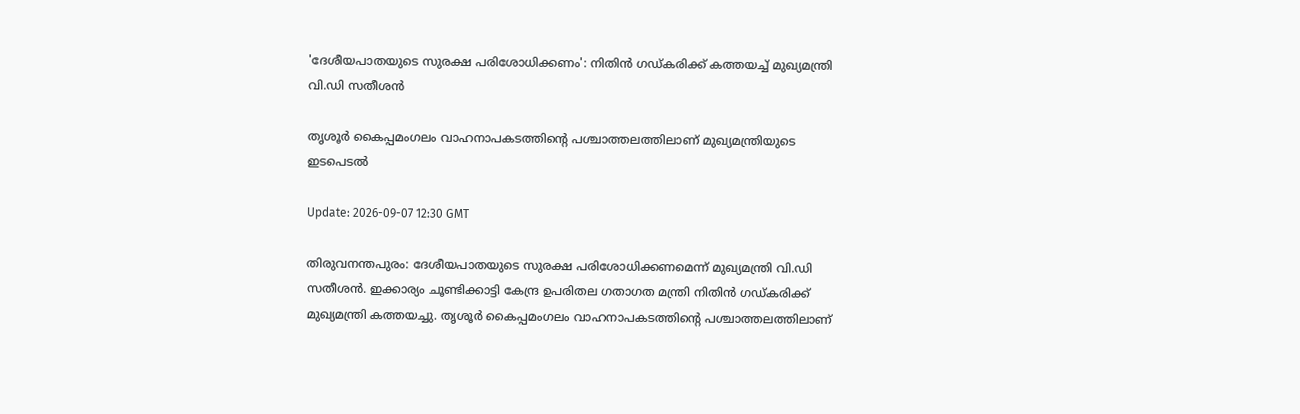'ദേശീയപാതയുടെ സുരക്ഷ പരിശോധിക്കണം': നിതിൻ ഗഡ്‌കരിക്ക് കത്തയച്ച് മുഖ്യമന്ത്രി വി.ഡി സതീശൻ

തൃശൂര്‍ കൈപ്പമംഗലം വാഹനാപകടത്തിന്റെ പശ്ചാത്തലത്തിലാണ് മുഖ്യമന്ത്രിയുടെ ഇടപെടല്‍

Update: 2026-09-07 12:30 GMT

തിരുവനന്തപുരം: ദേശീയപാതയുടെ സുരക്ഷ പരിശോധിക്കണമെന്ന് മുഖ്യമന്ത്രി വി.ഡി സതീശന്‍. ഇക്കാര്യം ചൂണ്ടിക്കാട്ടി കേന്ദ്ര ഉപരിതല ഗതാഗത മന്ത്രി നിതിന്‍ ഗഡ്കരിക്ക് മുഖ്യമന്ത്രി കത്തയച്ചു. തൃശൂര്‍ കൈപ്പമംഗലം വാഹനാപകടത്തിന്റെ പശ്ചാത്തലത്തിലാണ്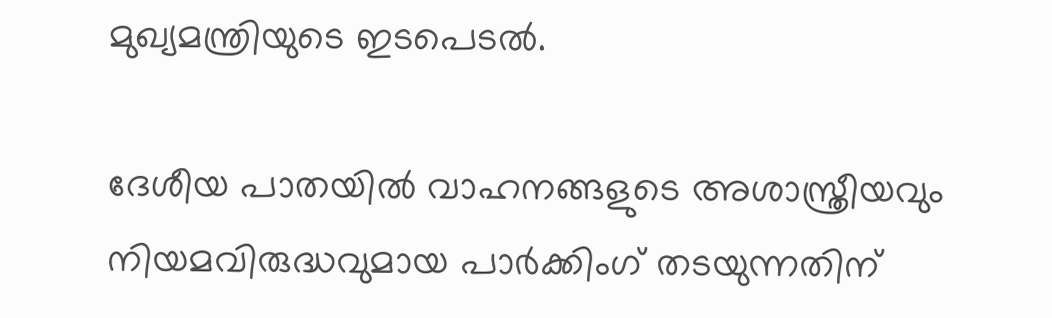മുഖ്യമന്ത്രിയുടെ ഇടപെടല്‍.

ദേശീയ പാതയില്‍ വാഹനങ്ങളുടെ അശാസ്ത്രീയവും നിയമവിരുദ്ധവുമായ പാര്‍ക്കിംഗ് തടയുന്നതിന്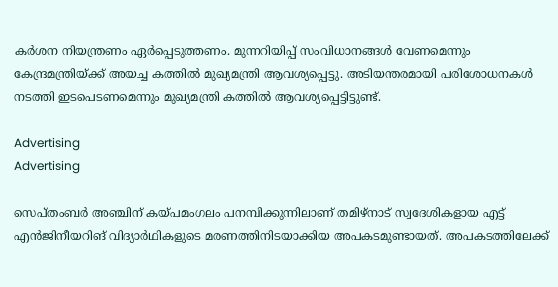കര്‍ശന നിയന്ത്രണം ഏര്‍പ്പെടുത്തണം. മുന്നറിയിപ്പ് സംവിധാനങ്ങള്‍ വേണമെന്നും കേന്ദ്രമന്ത്രിയ്ക്ക് അയച്ച കത്തില്‍ മുഖ്യമന്ത്രി ആവശ്യപ്പെട്ടു. അടിയന്തരമായി പരിശോധനകള്‍ നടത്തി ഇടപെടണമെന്നും മുഖ്യമന്ത്രി കത്തില്‍ ആവശ്യപ്പെട്ടിട്ടുണ്ട്.

Advertising
Advertising

സെപ്തംബര്‍ അഞ്ചിന് കയ്പമംഗലം പനമ്പിക്കുന്നിലാണ് തമിഴ്നാട് സ്വദേശികളായ എട്ട് എൻജിനീയറിങ് വിദ്യാർഥികളുടെ മരണത്തിനിടയാക്കിയ അപകടമുണ്ടായത്. അപകടത്തിലേക്ക്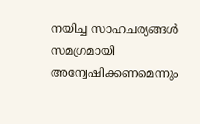നയിച്ച സാഹചര്യങ്ങൾ സമഗ്രമായി അന്വേഷിക്കണമെന്നും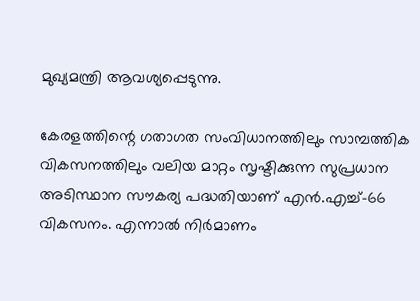മുഖ്യമന്ത്രി ആവശ്യപ്പെടുന്നു.

കേരളത്തിന്റെ ഗതാഗത സംവിധാനത്തിലും സാമ്പത്തിക വികസനത്തിലും വലിയ മാറ്റം സൃഷ്ടിക്കുന്ന സുപ്രധാന അടിസ്ഥാന സൗകര്യ പദ്ധതിയാണ് എൻ.എച്ച്-66 വികസനം. എന്നാൽ നിർമാണം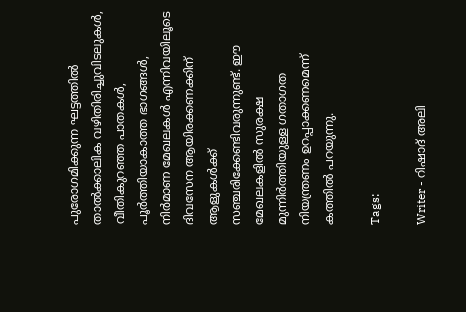പുരോഗമിക്കുന്ന ഘട്ടത്തിൽ താൽക്കാലിക വഴിതിരിച്ചുവിടലുകൾ, വീതികുറഞ്ഞ പാതകൾ, പൂർത്തിയാകാത്ത ഭാഗങ്ങൾ, നിർമാണ മേഖലകൾ എന്നിവയിലൂടെ ദിവസേന ആയിരക്കണക്കിന് ആളുകൾക്ക് സഞ്ചരിക്കേണ്ടിവരുന്നുണ്ട്. ഈ മേഖലകളിൽ സുരക്ഷ മുന്നിർത്തിയുള്ള ഗതാഗത നിയന്ത്രണം ഉറപ്പാക്കണമെന്ന് കത്തിൽ പറയുന്നു.

Tags:

Writer - റിഷാദ് അലി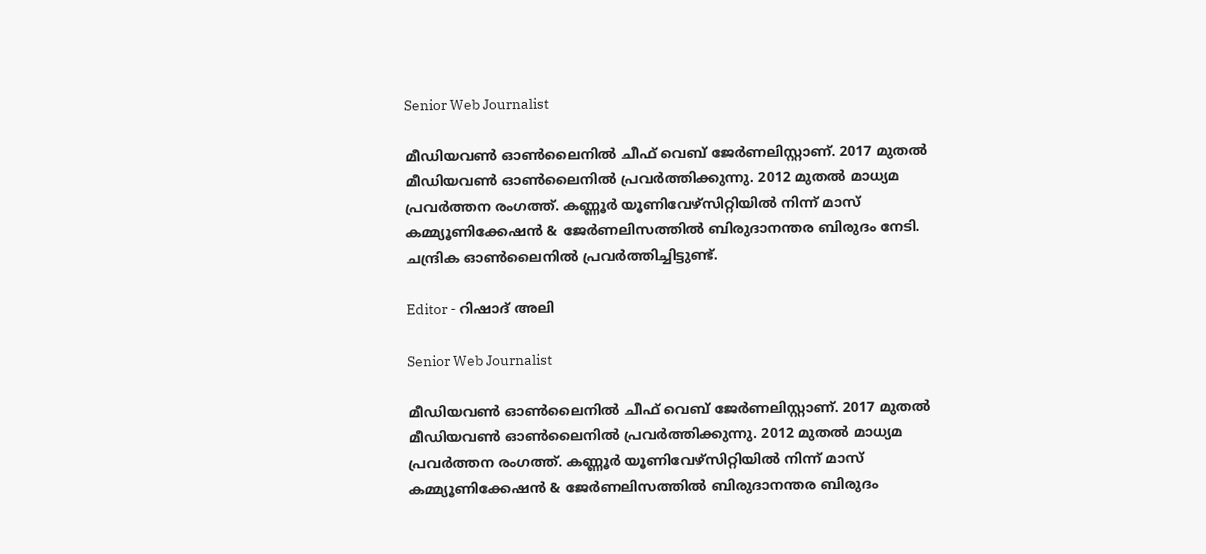Senior Web Journalist

മീഡിയവൺ ഓൺലൈനിൽ ചീഫ് വെബ് ജേർണലിസ്റ്റാണ്. 2017 മുതൽ മീഡിയവൺ ഓൺലൈനിൽ പ്രവർത്തിക്കുന്നു. 2012 മുതൽ മാധ്യമ പ്രവർത്തന രംഗത്ത്. കണ്ണൂര്‍ യൂണിവേഴ്‌സിറ്റിയിൽ നിന്ന് മാസ് കമ്മ്യൂണിക്കേഷന്‍ & ജേര്‍ണലിസത്തില്‍ ബിരുദാനന്തര ബിരുദം നേടി. ചന്ദ്രിക ഓണ്‍ലൈനില്‍ പ്രവര്‍ത്തിച്ചിട്ടുണ്ട്.

Editor - റിഷാദ് അലി

Senior Web Journalist

മീഡിയവൺ ഓൺലൈനിൽ ചീഫ് വെബ് ജേർണലിസ്റ്റാണ്. 2017 മുതൽ മീഡിയവൺ ഓൺലൈനിൽ പ്രവർത്തിക്കുന്നു. 2012 മുതൽ മാധ്യമ പ്രവർത്തന രംഗത്ത്. കണ്ണൂര്‍ യൂണിവേഴ്‌സിറ്റിയിൽ നിന്ന് മാസ് കമ്മ്യൂണിക്കേഷന്‍ & ജേര്‍ണലിസത്തില്‍ ബിരുദാനന്തര ബിരുദം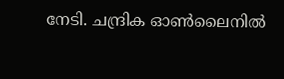നേടി. ചന്ദ്രിക ഓണ്‍ലൈനില്‍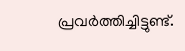പ്രവര്‍ത്തിച്ചിട്ടുണ്ട്.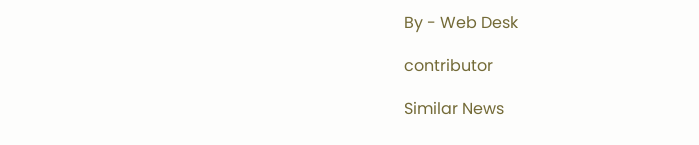By - Web Desk

contributor

Similar News